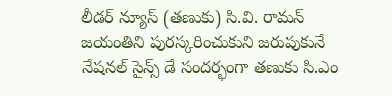లీడర్ న్యూస్ (తణుకు) సి.వి. రామన్ జయంతిని పురస్కరించుకుని జరుపుకునే నేషనల్ సైన్స్ డే సందర్భంగా తణుకు సి.ఎం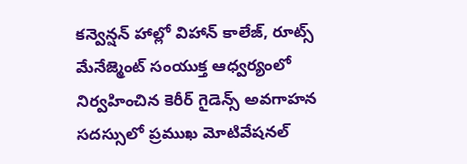కన్వెన్షన్ హాల్లో విహాన్ కాలేజ్, రూట్స్ మేనేజ్మెంట్ సంయుక్త ఆధ్వర్యంలో నిర్వహించిన కెరీర్ గైడెన్స్ అవగాహన సదస్సులో ప్రముఖ మోటివేషనల్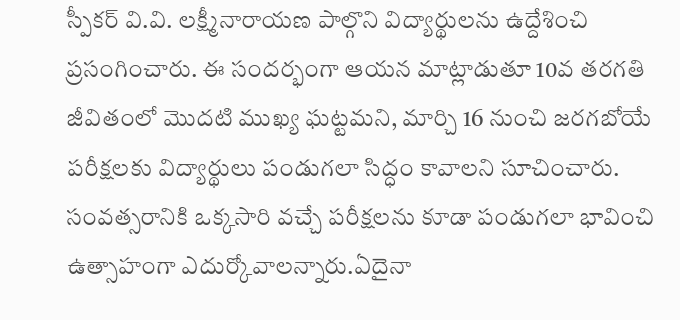స్పీకర్ వి.వి. లక్ష్మీనారాయణ పాల్గొని విద్యార్థులను ఉద్దేశించి ప్రసంగించారు. ఈ సందర్భంగా ఆయన మాట్లాడుతూ 10వ తరగతి జీవితంలో మొదటి ముఖ్య ఘట్టమని, మార్చి 16 నుంచి జరగబోయే పరీక్షలకు విద్యార్థులు పండుగలా సిద్ధం కావాలని సూచించారు. సంవత్సరానికి ఒక్కసారి వచ్చే పరీక్షలను కూడా పండుగలా భావించి ఉత్సాహంగా ఎదుర్కోవాలన్నారు.ఏదైనా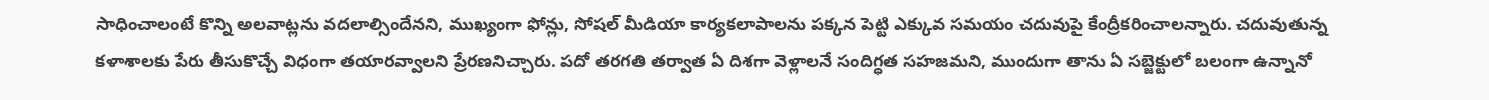సాధించాలంటే కొన్ని అలవాట్లను వదలాల్సిందేనని, ముఖ్యంగా ఫోన్లు, సోషల్ మీడియా కార్యకలాపాలను పక్కన పెట్టి ఎక్కువ సమయం చదువుపై కేంద్రీకరించాలన్నారు. చదువుతున్న కళాశాలకు పేరు తీసుకొచ్చే విధంగా తయారవ్వాలని ప్రేరణనిచ్చారు. పదో తరగతి తర్వాత ఏ దిశగా వెళ్లాలనే సందిగ్ధత సహజమని, ముందుగా తాను ఏ సబ్జెక్టులో బలంగా ఉన్నానో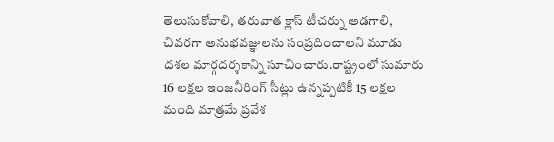తెలుసుకోవాలి, తరువాత క్లాస్ టీచర్ను అడగాలి, చివరగా అనుభవజ్ఞులను సంప్రదించాలని మూడు దశల మార్గదర్శకాన్ని సూచించారు.రాష్ట్రంలో సుమారు 16 లక్షల ఇంజనీరింగ్ సీట్లు ఉన్నప్పటికీ 15 లక్షల మంది మాత్రమే ప్రవేశ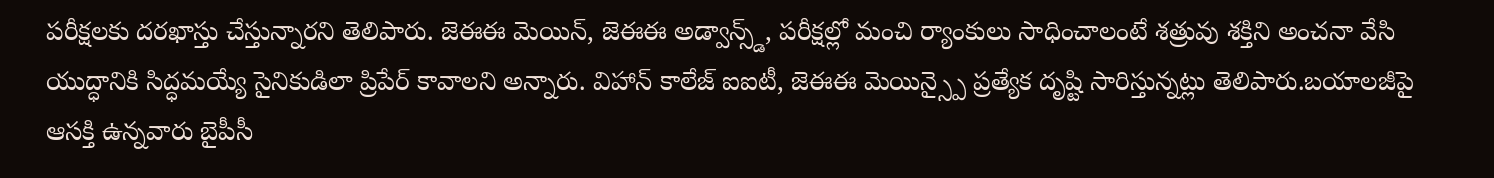పరీక్షలకు దరఖాస్తు చేస్తున్నారని తెలిపారు. జెఈఈ మెయిన్, జెఈఈ అడ్వాన్స్డ్, పరీక్షల్లో మంచి ర్యాంకులు సాధించాలంటే శత్రువు శక్తిని అంచనా వేసి యుద్ధానికి సిద్ధమయ్యే సైనికుడిలా ప్రిపేర్ కావాలని అన్నారు. విహాన్ కాలేజ్ ఐఐటీ, జెఈఈ మెయిన్స్పై ప్రత్యేక దృష్టి సారిస్తున్నట్లు తెలిపారు.బయాలజీపై ఆసక్తి ఉన్నవారు బైపీసీ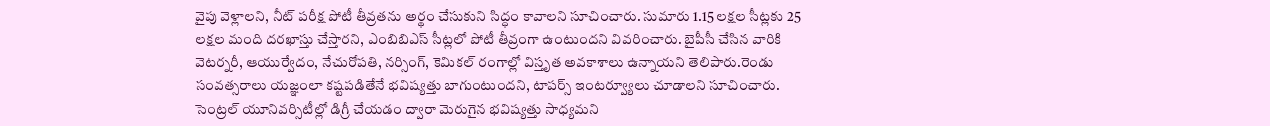వైపు వెళ్లాలని, నీట్ పరీక్ష పోటీ తీవ్రతను అర్థం చేసుకుని సిద్ధం కావాలని సూచించారు. సుమారు 1.15 లక్షల సీట్లకు 25 లక్షల మంది దరఖాస్తు చేస్తారని, ఎంబిబిఎస్ సీట్లలో పోటీ తీవ్రంగా ఉంటుందని వివరించారు. బైపీసీ చేసిన వారికి వెటర్నరీ, ఆయుర్వేదం, నేచురోపతి, నర్సింగ్, కెమికల్ రంగాల్లో విస్తృత అవకాశాలు ఉన్నాయని తెలిపారు.రెండు సంవత్సరాలు యజ్ఞంలా కష్టపడితేనే భవిష్యత్తు బాగుంటుందని, టాపర్స్ ఇంటర్వ్యూలు చూడాలని సూచించారు. సెంట్రల్ యూనివర్సిటీల్లో డిగ్రీ చేయడం ద్వారా మెరుగైన భవిష్యత్తు సాధ్యమని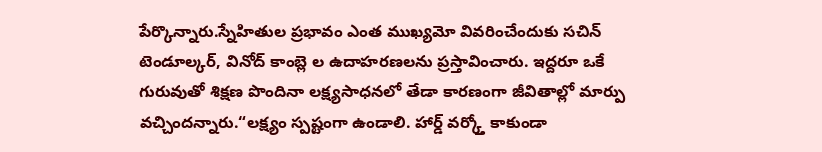పేర్కొన్నారు.స్నేహితుల ప్రభావం ఎంత ముఖ్యమో వివరించేందుకు సచిన్ టెండూల్కర్, వినోద్ కాంబ్లె ల ఉదాహరణలను ప్రస్తావించారు. ఇద్దరూ ఒకే గురువుతో శిక్షణ పొందినా లక్ష్యసాధనలో తేడా కారణంగా జీవితాల్లో మార్పు వచ్చిందన్నారు.“లక్ష్యం స్పష్టంగా ఉండాలి. హార్డ్ వర్క్తో కాకుండా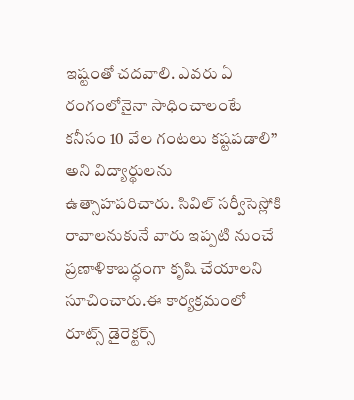ఇష్టంతో చదవాలి. ఎవరు ఏ రంగంలోనైనా సాధించాలంటే కనీసం 10 వేల గంటలు కష్టపడాలి” అని విద్యార్థులను ఉత్సాహపరిచారు. సివిల్ సర్వీసెస్లోకి రావాలనుకునే వారు ఇప్పటి నుంచే ప్రణాళికాబద్ధంగా కృషి చేయాలని సూచించారు.ఈ కార్యక్రమంలో రూట్స్ డైరెక్టర్స్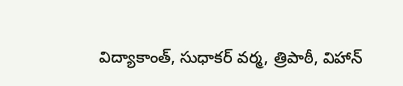విద్యాకాంత్, సుధాకర్ వర్మ, త్రిపాఠీ, విహాన్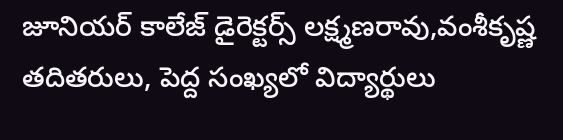జూనియర్ కాలేజ్ డైరెక్టర్స్ లక్ష్మణరావు,వంశీకృష్ణ తదితరులు, పెద్ద సంఖ్యలో విద్యార్థులు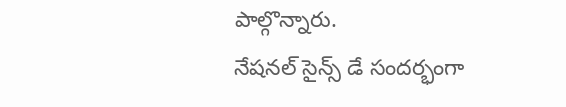పాల్గొన్నారు.
నేషనల్ సైన్స్ డే సందర్భంగా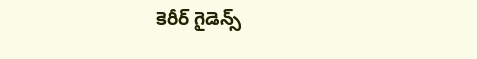కెరీర్ గైడెన్స్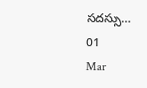సదస్సు…
01
Mar